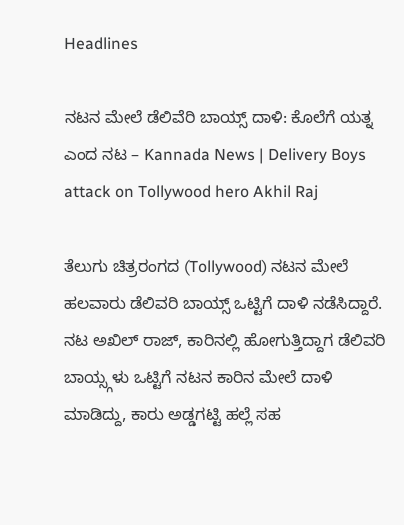Headlines

ನಟನ ಮೇಲೆ ಡೆಲಿವೆರಿ ಬಾಯ್ಸ್ ದಾಳಿ: ಕೊಲೆಗೆ ಯತ್ನ ಎಂದ ನಟ – Kannada News | Delivery Boys attack on Tollywood hero Akhil Raj

ತೆಲುಗು ಚಿತ್ರರಂಗದ (Tollywood) ನಟನ ಮೇಲೆ ಹಲವಾರು ಡೆಲಿವರಿ ಬಾಯ್ಸ್ ಒಟ್ಟಿಗೆ ದಾಳಿ ನಡೆಸಿದ್ದಾರೆ. ನಟ ಅಖಿಲ್ ರಾಜ್, ಕಾರಿನಲ್ಲಿ ಹೋಗುತ್ತಿದ್ದಾಗ ಡೆಲಿವರಿ ಬಾಯ್ಸ್ಗಳು ಒಟ್ಟಿಗೆ ನಟನ ಕಾರಿನ ಮೇಲೆ ದಾಳಿ ಮಾಡಿದ್ದು, ಕಾರು ಅಡ್ಡಗಟ್ಟಿ ಹಲ್ಲೆ ಸಹ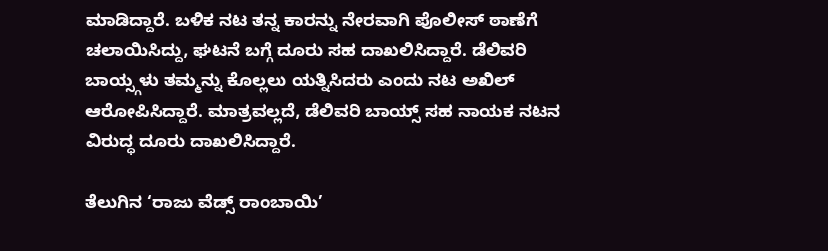ಮಾಡಿದ್ದಾರೆ. ಬಳಿಕ ನಟ ತನ್ನ ಕಾರನ್ನು ನೇರವಾಗಿ ಪೊಲೀಸ್ ಠಾಣೆಗೆ ಚಲಾಯಿಸಿದ್ದು, ಘಟನೆ ಬಗ್ಗೆ ದೂರು ಸಹ ದಾಖಲಿಸಿದ್ದಾರೆ. ಡೆಲಿವರಿ ಬಾಯ್ಸ್ಗಳು ತಮ್ಮನ್ನು ಕೊಲ್ಲಲು ಯತ್ನಿಸಿದರು ಎಂದು ನಟ ಅಖಿಲ್ ಆರೋಪಿಸಿದ್ದಾರೆ. ಮಾತ್ರವಲ್ಲದೆ, ಡೆಲಿವರಿ ಬಾಯ್ಸ್ ಸಹ ನಾಯಕ ನಟನ ವಿರುದ್ಧ ದೂರು ದಾಖಲಿಸಿದ್ದಾರೆ.

ತೆಲುಗಿನ ‘ರಾಜು ವೆಡ್ಸ್ ರಾಂಬಾಯಿ’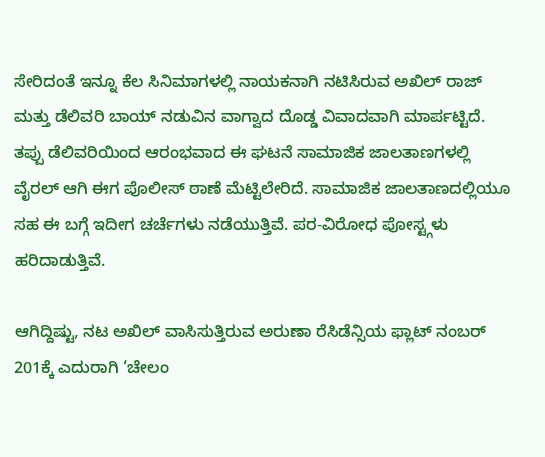ಸೇರಿದಂತೆ ಇನ್ನೂ ಕೆಲ ಸಿನಿಮಾಗಳಲ್ಲಿ ನಾಯಕನಾಗಿ ನಟಿಸಿರುವ ಅಖಿಲ್ ರಾಜ್ ಮತ್ತು ಡೆಲಿವರಿ ಬಾಯ್ ನಡುವಿನ ವಾಗ್ವಾದ ದೊಡ್ಡ ವಿವಾದವಾಗಿ ಮಾರ್ಪಟ್ಟಿದೆ. ತಪ್ಪು ಡೆಲಿವರಿಯಿಂದ ಆರಂಭವಾದ ಈ ಘಟನೆ ಸಾಮಾಜಿಕ ಜಾಲತಾಣಗಳಲ್ಲಿ ವೈರಲ್ ಆಗಿ ಈಗ ಪೊಲೀಸ್ ಠಾಣೆ ಮೆಟ್ಟಿಲೇರಿದೆ. ಸಾಮಾಜಿಕ ಜಾಲತಾಣದಲ್ಲಿಯೂ ಸಹ ಈ ಬಗ್ಗೆ ಇದೀಗ ಚರ್ಚೆಗಳು ನಡೆಯುತ್ತಿವೆ. ಪರ-ವಿರೋಧ ಪೋಸ್ಟ್ಗಳು ಹರಿದಾಡುತ್ತಿವೆ.

ಆಗಿದ್ದಿಷ್ಟು, ನಟ ಅಖಿಲ್ ವಾಸಿಸುತ್ತಿರುವ ಅರುಣಾ ರೆಸಿಡೆನ್ಸಿಯ ಫ್ಲಾಟ್ ನಂಬರ್ 201ಕ್ಕೆ ಎದುರಾಗಿ ‘ಚೇಲಂ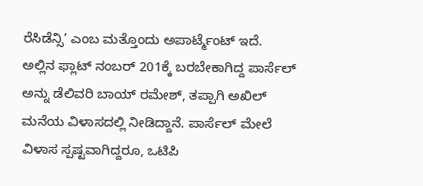ರೆಸಿಡೆನ್ಸಿ’ ಎಂಬ ಮತ್ತೊಂದು ಅಪಾರ್ಟ್ಮೆಂಟ್ ಇದೆ. ಅಲ್ಲಿನ ಫ್ಲಾಟ್ ನಂಬರ್ 201ಕ್ಕೆ ಬರಬೇಕಾಗಿದ್ದ ಪಾರ್ಸೆಲ್ ಅನ್ನು ಡೆಲಿವರಿ ಬಾಯ್ ರಮೇಶ್, ತಪ್ಪಾಗಿ ಅಖಿಲ್ ಮನೆಯ ವಿಳಾಸದಲ್ಲಿ ನೀಡಿದ್ದಾನೆ. ಪಾರ್ಸೆಲ್ ಮೇಲೆ ವಿಳಾಸ ಸ್ಪಷ್ಟವಾಗಿದ್ದರೂ, ಒಟಿಪಿ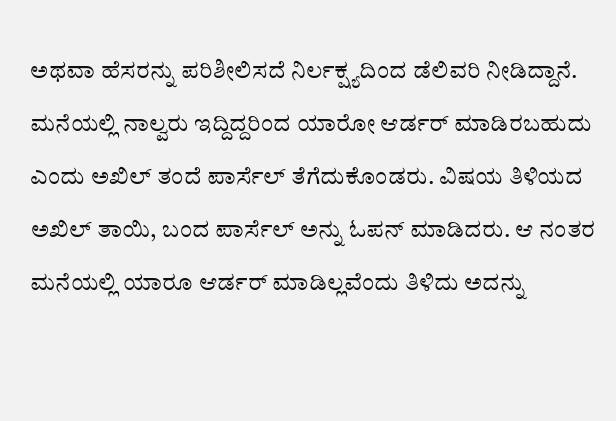ಅಥವಾ ಹೆಸರನ್ನು ಪರಿಶೀಲಿಸದೆ ನಿರ್ಲಕ್ಷ್ಯದಿಂದ ಡೆಲಿವರಿ ನೀಡಿದ್ದಾನೆ. ಮನೆಯಲ್ಲಿ ನಾಲ್ವರು ಇದ್ದಿದ್ದರಿಂದ ಯಾರೋ ಆರ್ಡರ್ ಮಾಡಿರಬಹುದು ಎಂದು ಅಖಿಲ್ ತಂದೆ ಪಾರ್ಸೆಲ್ ತೆಗೆದುಕೊಂಡರು. ವಿಷಯ ತಿಳಿಯದ ಅಖಿಲ್ ತಾಯಿ, ಬಂದ ಪಾರ್ಸೆಲ್ ಅನ್ನು ಓಪನ್ ಮಾಡಿದರು. ಆ ನಂತರ ಮನೆಯಲ್ಲಿ ಯಾರೂ ಆರ್ಡರ್ ಮಾಡಿಲ್ಲವೆಂದು ತಿಳಿದು ಅದನ್ನು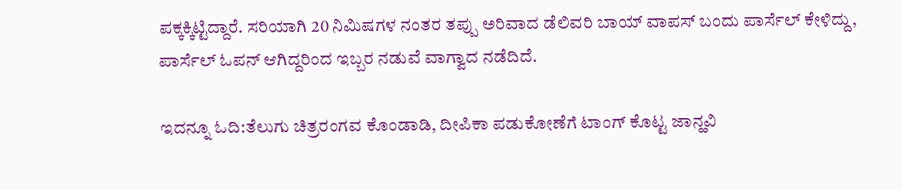ಪಕ್ಕಕ್ಕಿಟ್ಟಿದ್ದಾರೆ. ಸರಿಯಾಗಿ 20 ನಿಮಿಷಗಳ ನಂತರ ತಪ್ಪು ಅರಿವಾದ ಡೆಲಿವರಿ ಬಾಯ್ ವಾಪಸ್ ಬಂದು ಪಾರ್ಸೆಲ್ ಕೇಳಿದ್ದು, ಪಾರ್ಸೆಲ್ ಓಪನ್ ಆಗಿದ್ದರಿಂದ ಇಬ್ಬರ ನಡುವೆ ವಾಗ್ವಾದ ನಡೆದಿದೆ.

ಇದನ್ನೂ ಓದಿ:ತೆಲುಗು ಚಿತ್ರರಂಗವ ಕೊಂಡಾಡಿ, ದೀಪಿಕಾ ಪಡುಕೋಣೆಗೆ ಟಾಂಗ್ ಕೊಟ್ಟ ಜಾನ್ಹವಿ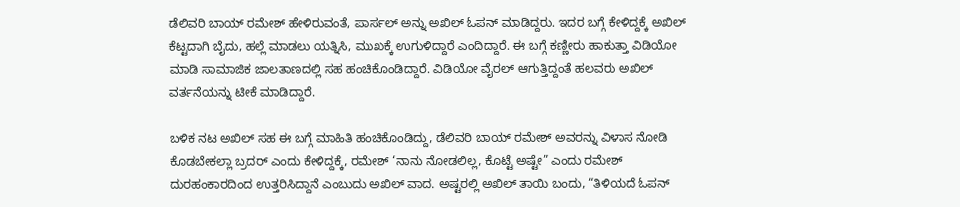ಡೆಲಿವರಿ ಬಾಯ್ ರಮೇಶ್ ಹೇಳಿರುವಂತೆ, ಪಾರ್ಸಲ್ ಅನ್ನು ಅಖಿಲ್ ಓಪನ್ ಮಾಡಿದ್ದರು. ಇದರ ಬಗ್ಗೆ ಕೇಳಿದ್ದಕ್ಕೆ ಅಖಿಲ್ ಕೆಟ್ಟದಾಗಿ ಬೈದು, ಹಲ್ಲೆ ಮಾಡಲು ಯತ್ನಿಸಿ, ಮುಖಕ್ಕೆ ಉಗುಳಿದ್ದಾರೆ ಎಂದಿದ್ದಾರೆ. ಈ ಬಗ್ಗೆ ಕಣ್ಣೀರು ಹಾಕುತ್ತಾ ವಿಡಿಯೋ ಮಾಡಿ ಸಾಮಾಜಿಕ ಜಾಲತಾಣದಲ್ಲಿ ಸಹ ಹಂಚಿಕೊಂಡಿದ್ದಾರೆ. ವಿಡಿಯೋ ವೈರಲ್ ಆಗುತ್ತಿದ್ದಂತೆ ಹಲವರು ಅಖಿಲ್ ವರ್ತನೆಯನ್ನು ಟೀಕೆ ಮಾಡಿದ್ದಾರೆ.

ಬಳಿಕ ನಟ ಅಖಿಲ್ ಸಹ ಈ ಬಗ್ಗೆ ಮಾಹಿತಿ ಹಂಚಿಕೊಂಡಿದ್ದು, ಡೆಲಿವರಿ ಬಾಯ್ ರಮೇಶ್ ಅವರನ್ನು ವಿಳಾಸ ನೋಡಿ ಕೊಡಬೇಕಲ್ಲಾ ಬ್ರದರ್ ಎಂದು ಕೇಳಿದ್ದಕ್ಕೆ, ರಮೇಶ್ ‘ನಾನು ನೋಡಲಿಲ್ಲ, ಕೊಟ್ಟೆ ಅಷ್ಟೇ” ಎಂದು ರಮೇಶ್ ದುರಹಂಕಾರದಿಂದ ಉತ್ತರಿಸಿದ್ದಾನೆ ಎಂಬುದು ಅಖಿಲ್ ವಾದ. ಅಷ್ಟರಲ್ಲಿ ಅಖಿಲ್ ತಾಯಿ ಬಂದು, “ತಿಳಿಯದೆ ಓಪನ್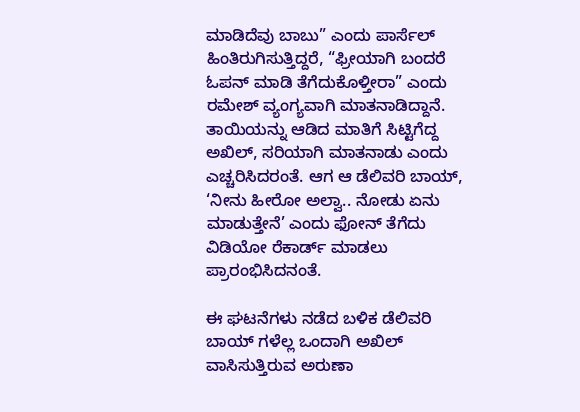ಮಾಡಿದೆವು ಬಾಬು” ಎಂದು ಪಾರ್ಸೆಲ್ ಹಿಂತಿರುಗಿಸುತ್ತಿದ್ದರೆ, “ಫ್ರೀಯಾಗಿ ಬಂದರೆ ಓಪನ್ ಮಾಡಿ ತೆಗೆದುಕೊಳ್ತೀರಾ” ಎಂದು ರಮೇಶ್ ವ್ಯಂಗ್ಯವಾಗಿ ಮಾತನಾಡಿದ್ದಾನೆ. ತಾಯಿಯನ್ನು ಆಡಿದ ಮಾತಿಗೆ ಸಿಟ್ಟಿಗೆದ್ದ ಅಖಿಲ್, ಸರಿಯಾಗಿ ಮಾತನಾಡು ಎಂದು ಎಚ್ಚರಿಸಿದರಂತೆ. ಆಗ ಆ ಡೆಲಿವರಿ ಬಾಯ್, ‘ನೀನು ಹೀರೋ ಅಲ್ವಾ.. ನೋಡು ಏನು ಮಾಡುತ್ತೇನೆ’ ಎಂದು ಫೋನ್ ತೆಗೆದು ವಿಡಿಯೋ ರೆಕಾರ್ಡ್ ಮಾಡಲು ಪ್ರಾರಂಭಿಸಿದನಂತೆ.

ಈ ಘಟನೆಗಳು ನಡೆದ ಬಳಿಕ ಡೆಲಿವರಿ ಬಾಯ್ ಗಳೆಲ್ಲ ಒಂದಾಗಿ ಅಖಿಲ್ ವಾಸಿಸುತ್ತಿರುವ ಅರುಣಾ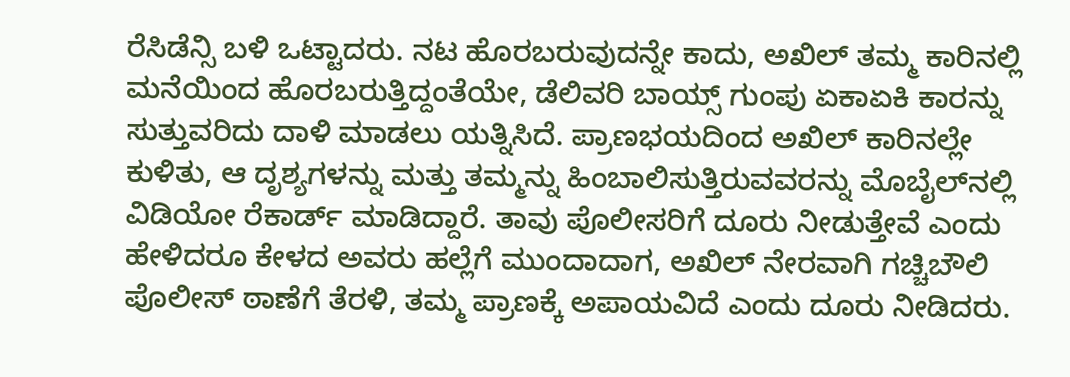ರೆಸಿಡೆನ್ಸಿ ಬಳಿ ಒಟ್ಟಾದರು. ನಟ ಹೊರಬರುವುದನ್ನೇ ಕಾದು, ಅಖಿಲ್ ತಮ್ಮ ಕಾರಿನಲ್ಲಿ ಮನೆಯಿಂದ ಹೊರಬರುತ್ತಿದ್ದಂತೆಯೇ, ಡೆಲಿವರಿ ಬಾಯ್ಸ್ ಗುಂಪು ಏಕಾಏಕಿ ಕಾರನ್ನು ಸುತ್ತುವರಿದು ದಾಳಿ ಮಾಡಲು ಯತ್ನಿಸಿದೆ. ಪ್ರಾಣಭಯದಿಂದ ಅಖಿಲ್ ಕಾರಿನಲ್ಲೇ ಕುಳಿತು, ಆ ದೃಶ್ಯಗಳನ್ನು ಮತ್ತು ತಮ್ಮನ್ನು ಹಿಂಬಾಲಿಸುತ್ತಿರುವವರನ್ನು ಮೊಬೈಲ್‌ನಲ್ಲಿ ವಿಡಿಯೋ ರೆಕಾರ್ಡ್ ಮಾಡಿದ್ದಾರೆ. ತಾವು ಪೊಲೀಸರಿಗೆ ದೂರು ನೀಡುತ್ತೇವೆ ಎಂದು ಹೇಳಿದರೂ ಕೇಳದ ಅವರು ಹಲ್ಲೆಗೆ ಮುಂದಾದಾಗ, ಅಖಿಲ್ ನೇರವಾಗಿ ಗಚ್ಚಿಬೌಲಿ ಪೊಲೀಸ್ ಠಾಣೆಗೆ ತೆರಳಿ, ತಮ್ಮ ಪ್ರಾಣಕ್ಕೆ ಅಪಾಯವಿದೆ ಎಂದು ದೂರು ನೀಡಿದರು.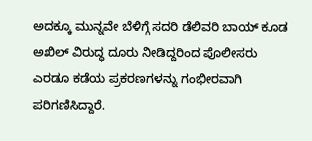ಅದಕ್ಕೂ ಮುನ್ನವೇ ಬೆಳಿಗ್ಗೆ ಸದರಿ ಡೆಲಿವರಿ ಬಾಯ್ ಕೂಡ ಅಖಿಲ್ ವಿರುದ್ಧ ದೂರು ನೀಡಿದ್ದರಿಂದ ಪೊಲೀಸರು ಎರಡೂ ಕಡೆಯ ಪ್ರಕರಣಗಳನ್ನು ಗಂಭೀರವಾಗಿ ಪರಿಗಣಿಸಿದ್ದಾರೆ.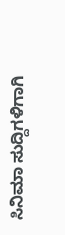ಸಿನಿಮಾ ಸುದ್ದಿಗಳಿಗಾಗಿ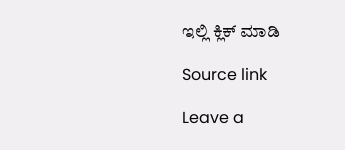ಇಲ್ಲಿ ಕ್ಲಿಕ್ ಮಾಡಿ

Source link

Leave a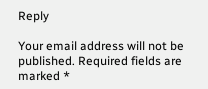Reply

Your email address will not be published. Required fields are marked *